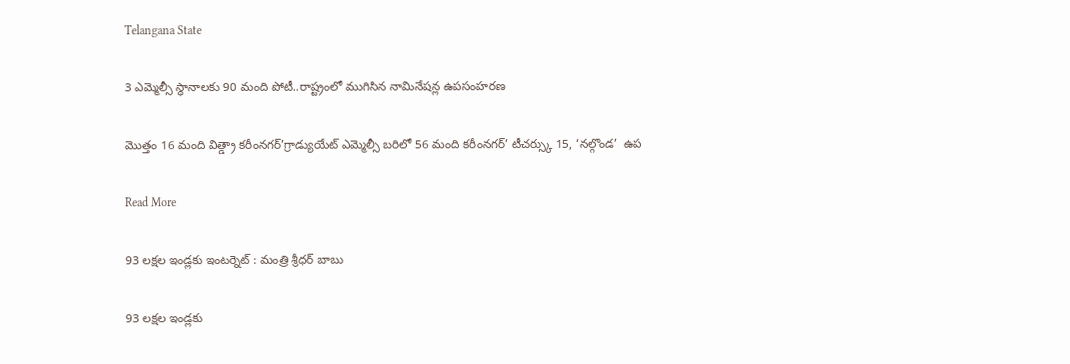Telangana State

3 ఎమ్మెల్సీ స్థానాలకు 90 మంది పోటీ..రాష్ట్రంలో ముగిసిన నామినేషన్ల ఉపసంహరణ

మొత్తం 16 మంది విత్డ్రా కరీంనగర్’గ్రాడ్యుయేట్ ఎమ్మెల్సీ బరిలో 56 మంది కరీంనగర్’ టీచర్స్కు 15, ‘నల్గొండ’  ఉప

Read More

93 లక్షల ఇండ్లకు ఇంటర్నెట్ : మంత్రి శ్రీధర్ బాబు

93 లక్షల ఇండ్లకు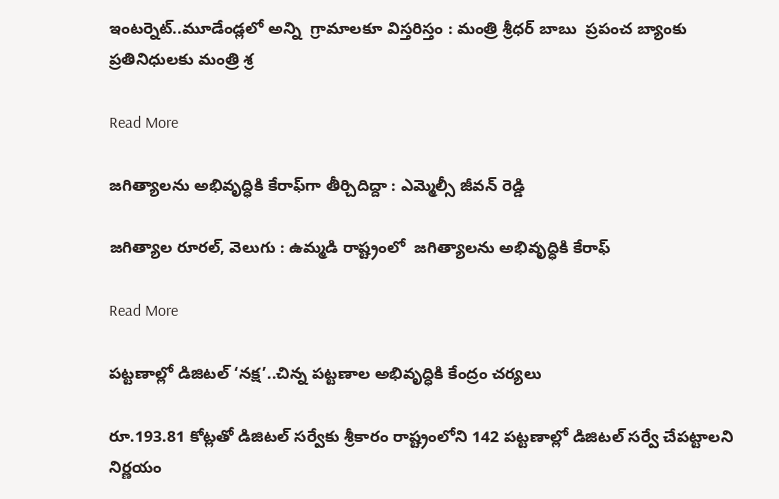ఇంటర్నెట్..మూడేండ్లలో అన్ని  గ్రామాలకూ విస్తరిస్తం : మంత్రి శ్రీధర్ బాబు  ప్రపంచ బ్యాంకు ప్రతినిధులకు మంత్రి శ్ర

Read More

జగిత్యాలను అభివృద్ధికి కేరాఫ్‌‌‌‌‌‌‌‌‌‌‌‌‌‌‌‌‌‌‌‌‌‌‌‌‌‌‌‌‌‌‌‌గా తీర్చిదిద్దా : ఎమ్మెల్సీ జీవన్ రెడ్డి

జగిత్యాల రూరల్, వెలుగు : ఉమ్మడి రాష్ట్రంలో  జగిత్యాలను అభివృద్ధికి కేరాఫ్‌‌‌‌‌‌‌‌‌‌‌‌

Read More

పట్టణాల్లో డిజిటల్‌‌‌‌ ‘నక్ష’..చిన్న పట్టణాల అభివృద్ధికి కేంద్రం చర్యలు

రూ.193.81 కోట్లతో డిజిటల్‌‌‌‌ సర్వేకు శ్రీకారం రాష్ట్రంలోని 142 పట్టణాల్లో డిజిటల్‍ సర్వే చేపట్టాలని నిర్ణయం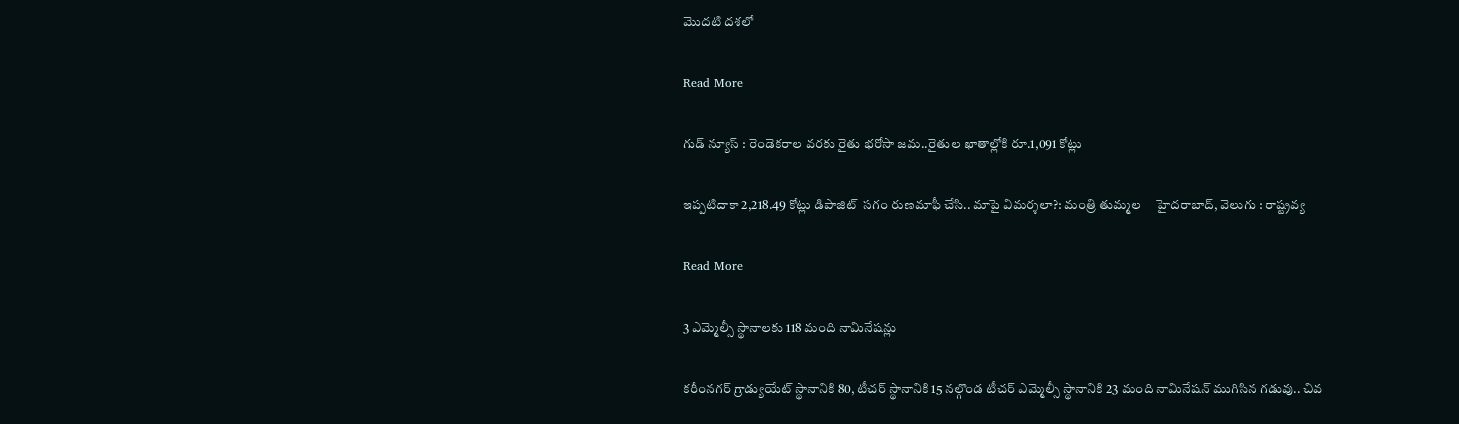మొదటి దశలో

Read More

గుడ్ న్యూస్ : రెండెకరాల వరకు రైతు భరోసా జమ..రైతుల ఖాతాల్లోకి రూ.1,091 కోట్లు

ఇప్పటిదాకా 2,218.49 కోట్లు డిపాజిట్  సగం రుణమాఫీ చేసి.. మాపై విమర్శలా?: మంత్రి తుమ్మల     హైదరాబాద్, వెలుగు : రాష్ట్రవ్య

Read More

3 ఎమ్మెల్సీ స్థానాలకు 118 మంది నామినేషన్లు

కరీంనగర్ గ్రాడ్యుయేట్ స్థానానికి 80, టీచర్ స్థానానికి 15 నల్గొండ టీచర్ ఎమ్మెల్సీ స్థానానికి 23 మంది నామినేషన్ ముగిసిన గడువు.. చివ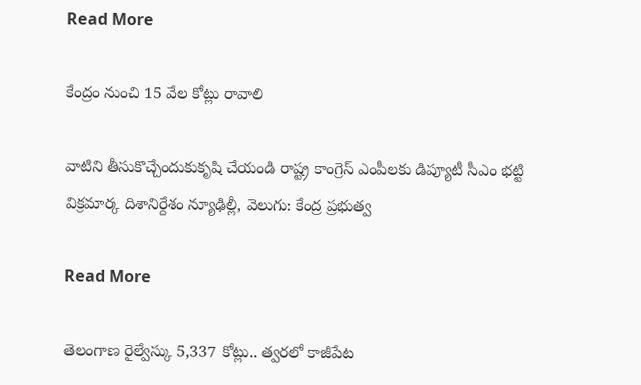Read More

కేంద్రం నుంచి 15 వేల కోట్లు రావాలి

వాటిని తీసుకొచ్చేందుకుకృషి చేయండి రాష్ట్ర కాంగ్రెస్ ఎంపీలకు డిప్యూటీ సీఎం భట్టి విక్రమార్క దిశానిర్దేశం న్యూఢిల్లీ, వెలుగు: కేంద్ర ప్రభుత్వ

Read More

తెలంగాణ రైల్వేస్కు 5,337 కోట్లు.. త్వరలో కాజీపేట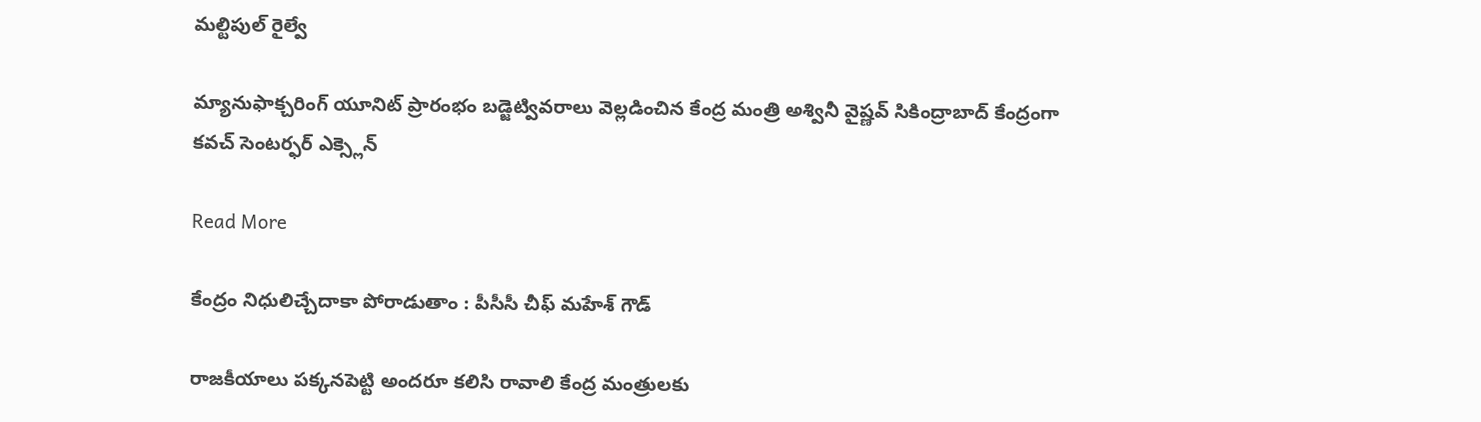మల్టిపుల్ రైల్వే

మ్యానుఫాక్చరింగ్ యూనిట్ ప్రారంభం బడ్జెట్వివరాలు వెల్లడించిన కేంద్ర మంత్రి అశ్వినీ వైష్ణవ్ సికింద్రాబాద్ కేంద్రంగా కవచ్ సెంటర్ఫర్ ఎక్స్లెన్

Read More

కేంద్రం నిధులిచ్చేదాకా పోరాడుతాం : పీసీసీ చీఫ్ మహేశ్ గౌడ్

రాజకీయాలు పక్కనపెట్టి అందరూ కలిసి రావాలి కేంద్ర మంత్రులకు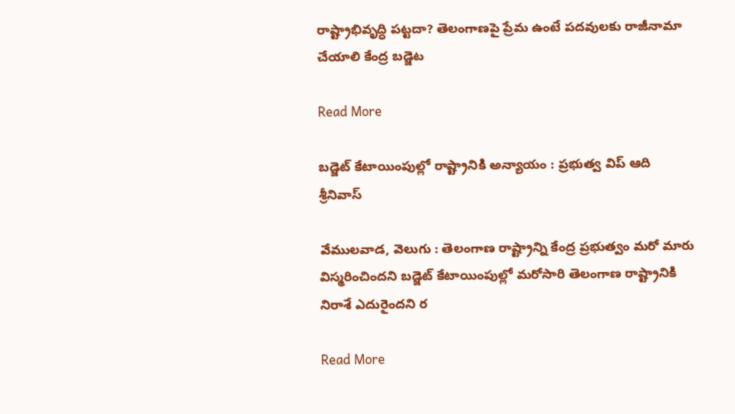రాష్ట్రాభివృద్ధి పట్టదా? తెలంగాణపై ప్రేమ ఉంటే పదవులకు రాజీనామా చేయాలి కేంద్ర బడ్జెట

Read More

బడ్జెట్ కేటాయింపుల్లో రాష్ట్రానికి అన్యాయం : ప్రభుత్వ విప్ ఆది శ్రీనివాస్

వేములవాడ, వెలుగు : తెలంగాణ రాష్ట్రాన్ని కేంద్ర ప్రభుత్వం మరో మారు విస్మరించిందని బడ్జెట్ కేటాయింపుల్లో మరోసారి తెలంగాణ రాష్ట్రానికి నిరాశే ఎదురైందని ర

Read More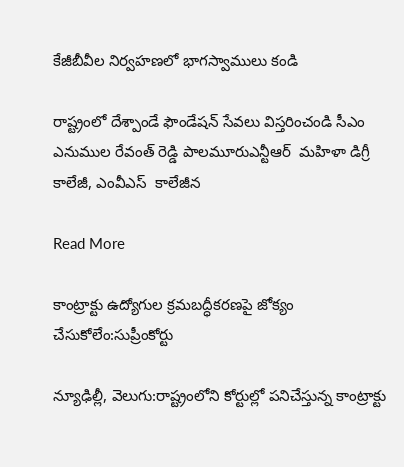కేజీబీవీల నిర్వహణలో భాగస్వాములు కండి

రాష్ట్రంలో దేశ్పాండే ఫౌండేషన్ సేవలు విస్తరించండి సీఎం ఎనుముల రేవంత్ రెడ్డి పాలమూరుఎన్టీఆర్  మహిళా డిగ్రీ కాలేజీ, ఎంవీఎస్  కాలేజీన

Read More

కాంట్రాక్టు ఉద్యోగుల క్రమబద్ధీకరణపై జోక్యం చేసుకోలేం:సుప్రీంకోర్టు

న్యూఢిల్లీ, వెలుగు:రాష్ట్రంలోని కోర్టుల్లో పనిచేస్తున్న కాంట్రాక్టు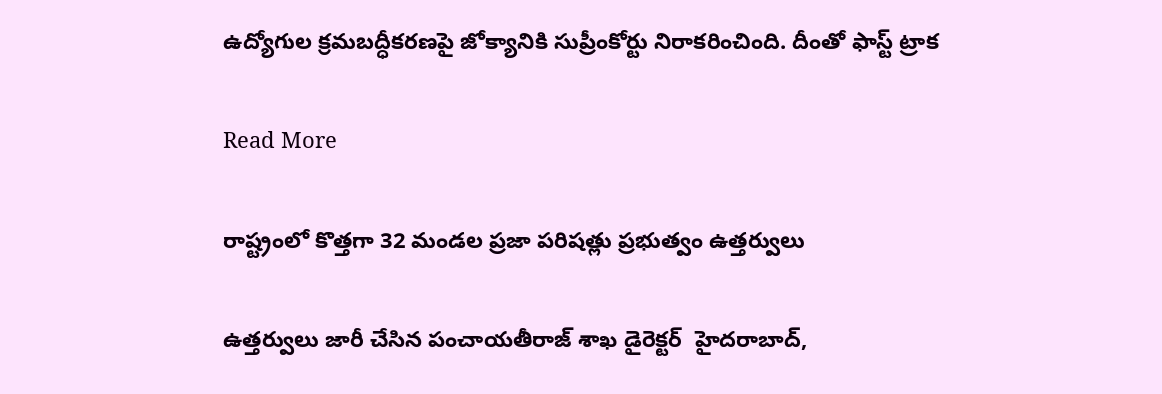ఉద్యోగుల క్రమబద్ధీకరణపై జోక్యానికి సుప్రీంకోర్టు నిరాకరించింది. దీంతో ఫాస్ట్ ట్రాక

Read More

రాష్ట్రంలో కొత్తగా 32 మండల ప్రజా పరిషత్లు ప్రభుత్వం ఉత్తర్వులు

ఉత్తర్వులు జారీ చేసిన పంచాయతీరాజ్ శాఖ డైరెక్టర్  హైదరాబాద్,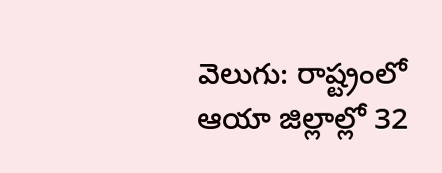వెలుగు: రాష్ట్రంలో ఆయా జిల్లాల్లో 32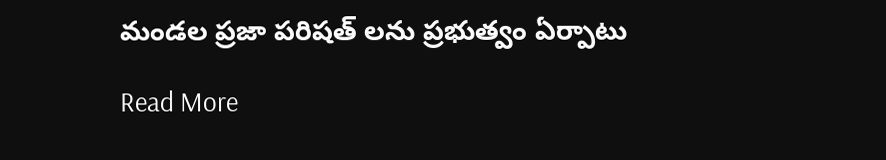మండల ప్రజా పరిషత్ లను ప్రభుత్వం ఏర్పాటు

Read More